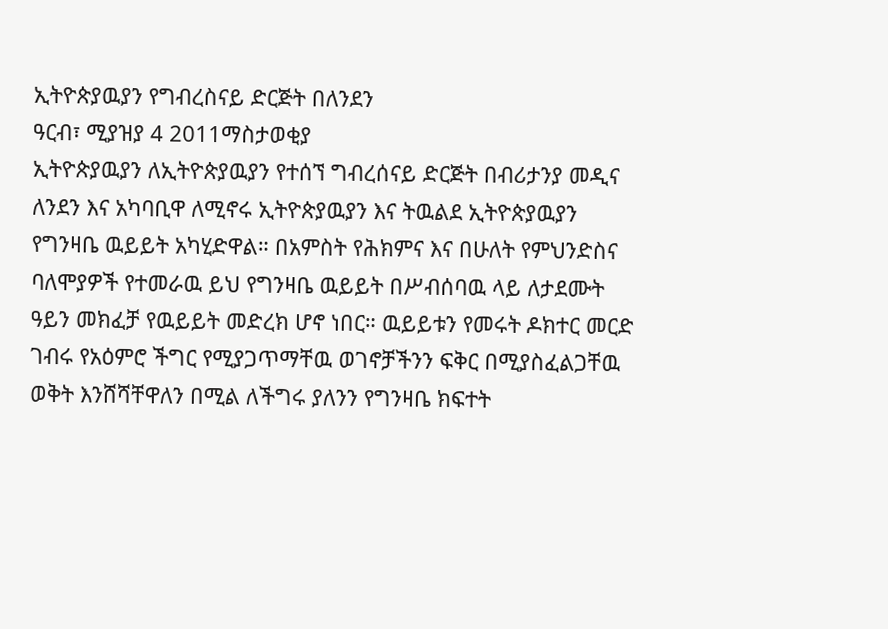ኢትዮጵያዉያን የግብረስናይ ድርጅት በለንደን
ዓርብ፣ ሚያዝያ 4 2011ማስታወቂያ
ኢትዮጵያዉያን ለኢትዮጵያዉያን የተሰኘ ግብረሰናይ ድርጅት በብሪታንያ መዲና ለንደን እና አካባቢዋ ለሚኖሩ ኢትዮጵያዉያን እና ትዉልደ ኢትዮጵያዉያን የግንዛቤ ዉይይት አካሂድዋል። በአምስት የሕክምና እና በሁለት የምህንድስና ባለሞያዎች የተመራዉ ይህ የግንዛቤ ዉይይት በሥብሰባዉ ላይ ለታደሙት ዓይን መክፈቻ የዉይይት መድረክ ሆኖ ነበር። ዉይይቱን የመሩት ዶክተር መርድ ገብሩ የአዕምሮ ችግር የሚያጋጥማቸዉ ወገኖቻችንን ፍቅር በሚያስፈልጋቸዉ ወቅት እንሸሻቸዋለን በሚል ለችግሩ ያለንን የግንዛቤ ክፍተት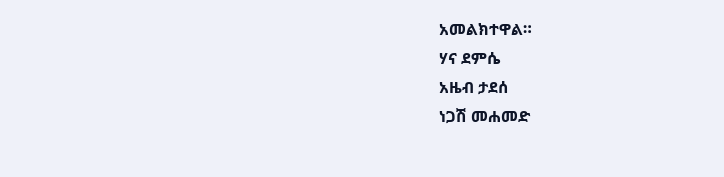አመልክተዋል።
ሃና ደምሴ
አዜብ ታደሰ
ነጋሽ መሐመድ